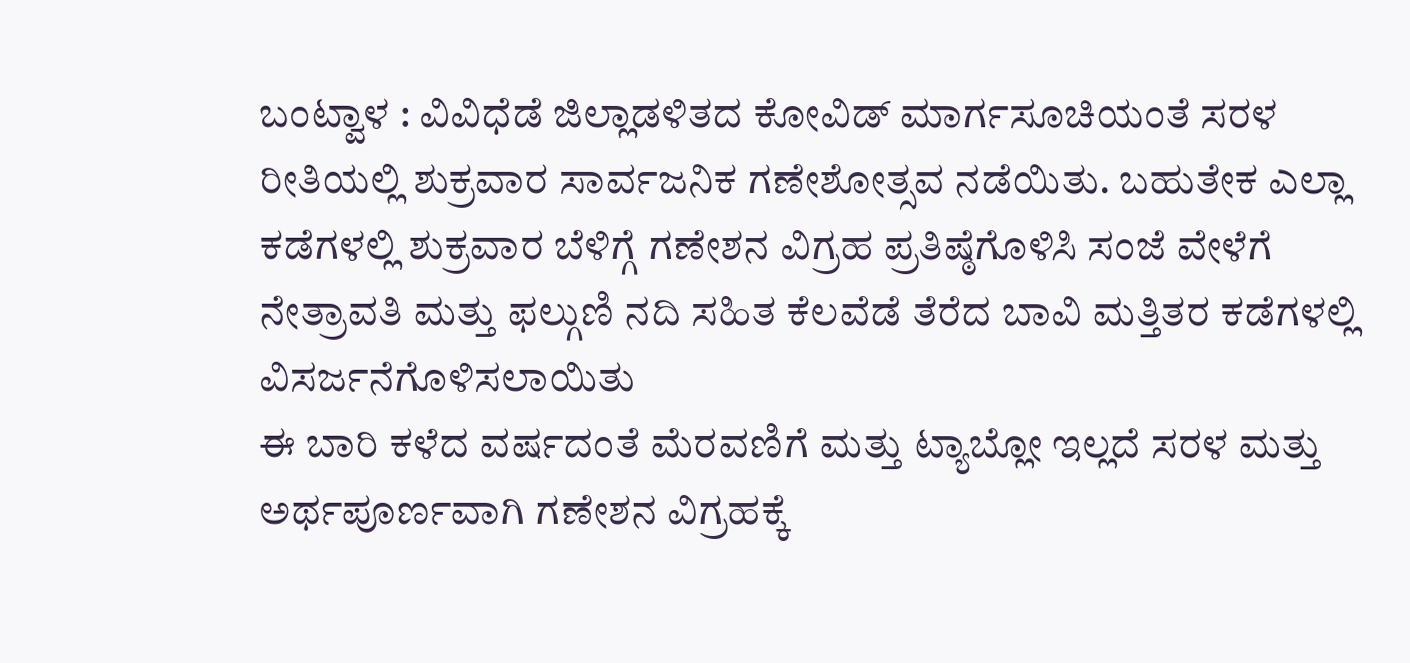ಬಂಟ್ವಾಳ : ವಿವಿಧೆಡೆ ಜಿಲ್ಲಾಡಳಿತದ ಕೋವಿಡ್ ಮಾರ್ಗಸೂಚಿಯಂತೆ ಸರಳ ರೀತಿಯಲ್ಲಿ ಶುಕ್ರವಾರ ಸಾರ್ವಜನಿಕ ಗಣೇಶೋತ್ಸವ ನಡೆಯಿತು. ಬಹುತೇಕ ಎಲ್ಲಾ ಕಡೆಗಳಲ್ಲಿ ಶುಕ್ರವಾರ ಬೆಳಿಗ್ಗೆ ಗಣೇಶನ ವಿಗ್ರಹ ಪ್ರತಿಷ್ಠೆಗೊಳಿಸಿ ಸಂಜೆ ವೇಳೆಗೆ ನೇತ್ರಾವತಿ ಮತ್ತು ಫಲ್ಗುಣಿ ನದಿ ಸಹಿತ ಕೆಲವೆಡೆ ತೆರೆದ ಬಾವಿ ಮತ್ತಿತರ ಕಡೆಗಳಲ್ಲಿ ವಿಸರ್ಜನೆಗೊಳಿಸಲಾಯಿತು
ಈ ಬಾರಿ ಕಳೆದ ವರ್ಷದಂತೆ ಮೆರವಣಿಗೆ ಮತ್ತು ಟ್ಯಾಬ್ಲೋ ಇಲ್ಲದೆ ಸರಳ ಮತ್ತು ಅರ್ಥಪೂರ್ಣವಾಗಿ ಗಣೇಶನ ವಿಗ್ರಹಕ್ಕೆ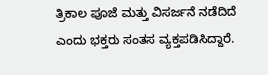ತ್ರಿಕಾಲ ಪೂಜೆ ಮತ್ತು ವಿಸರ್ಜನೆ ನಡೆದಿದೆ
ಎಂದು ಭಕ್ತರು ಸಂತಸ ವ್ಯಕ್ತಪಡಿಸಿದ್ದಾರೆ.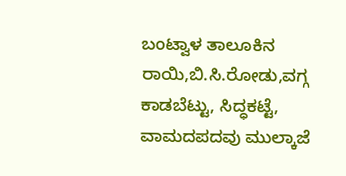ಬಂಟ್ವಾಳ ತಾಲೂಕಿನ ರಾಯಿ,ಬಿ.ಸಿ.ರೋಡು,ವಗ್ಗ ಕಾಡಬೆಟ್ಟು, ಸಿದ್ಧಕಟ್ಟೆ, ವಾಮದಪದವು ಮುಲ್ಕಾಜೆ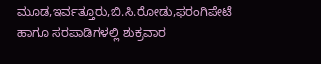ಮೂಡ,ಇರ್ವತ್ತೂರು,ಬಿ.ಸಿ.ರೋಡು,ಫರಂಗಿಪೇಟೆ ಹಾಗೂ ಸರಪಾಡಿಗಳಲ್ಲಿ ಶುಕ್ರವಾರ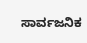ಸಾರ್ವಜನಿಕ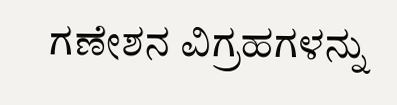ಗಣೇಶನ ವಿಗ್ರಹಗಳನ್ನು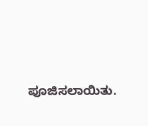ಪೂಜಿಸಲಾಯಿತು.